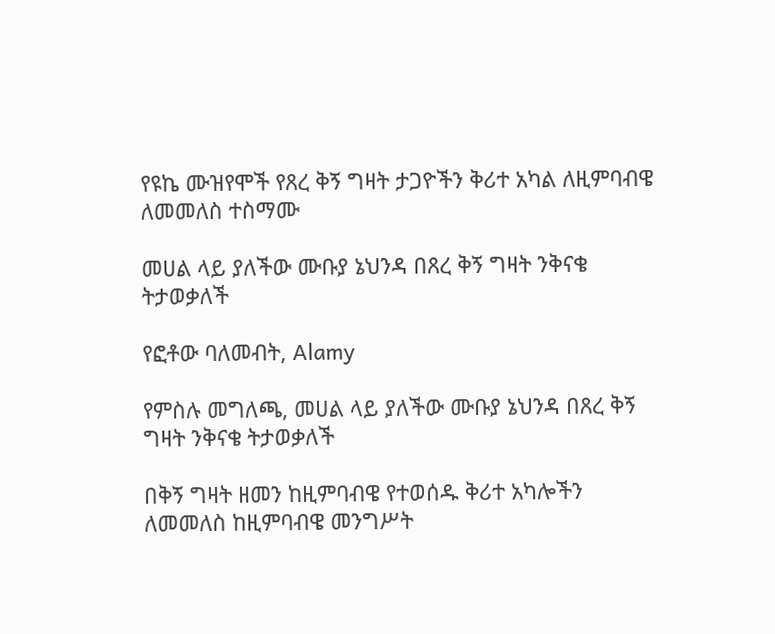የዩኬ ሙዝየሞች የጸረ ቅኝ ግዛት ታጋዮችን ቅሪተ አካል ለዚምባብዌ ለመመለስ ተስማሙ

መሀል ላይ ያለችው ሙቡያ ኔህንዳ በጸረ ቅኝ ግዛት ንቅናቄ ትታወቃለች

የፎቶው ባለመብት, Alamy

የምስሉ መግለጫ, መሀል ላይ ያለችው ሙቡያ ኔህንዳ በጸረ ቅኝ ግዛት ንቅናቄ ትታወቃለች

በቅኝ ግዛት ዘመን ከዚምባብዌ የተወሰዱ ቅሪተ አካሎችን ለመመለስ ከዚምባብዌ መንግሥት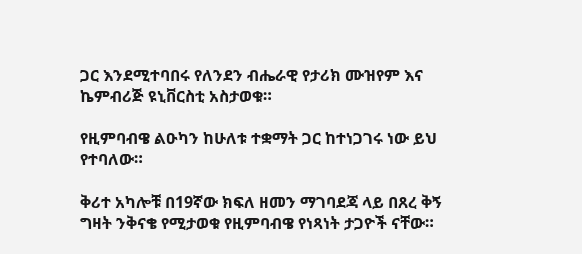ጋር እንደሚተባበሩ የለንደን ብሔራዊ የታሪክ ሙዝየም እና ኬምብሪጅ ዩኒቨርስቲ አስታወቁ።

የዚምባብዌ ልዑካን ከሁለቱ ተቋማት ጋር ከተነጋገሩ ነው ይህ የተባለው።

ቅሪተ አካሎቹ በ19ኛው ክፍለ ዘመን ማገባደጃ ላይ በጸረ ቅኝ ግዛት ንቅናቄ የሚታወቁ የዚምባብዌ የነጻነት ታጋዮች ናቸው።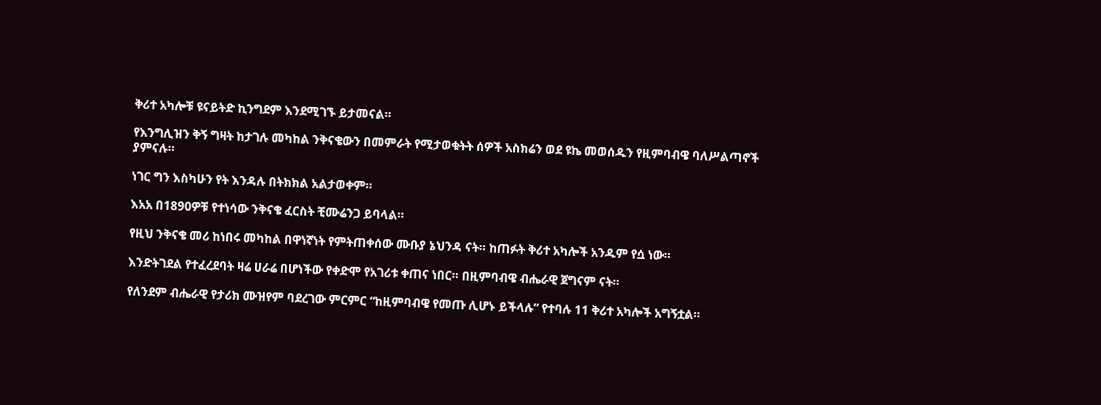ቅሪተ አካሎቹ ዩናይትድ ኪንግደም እንደሚገኙ ይታመናል።

የእንግሊዝን ቅኝ ግዛት ከታገሉ መካከል ንቅናቄውን በመምራት የሚታወቁትት ሰዎች አስክሬን ወደ ዩኬ መወሰዱን የዚምባብዌ ባለሥልጣኖች ያምናሉ።

ነገር ግን እስካሁን የት እንዳሉ በትክክል አልታወቀም።

እአአ በ1890ዎቹ የተነሳው ንቅናቄ ፈርስት ቺሙሬንጋ ይባላል።

የዚህ ንቅናቄ መሪ ከነበሩ መካከል በዋነኛነት የምትጠቀሰው ሙቡያ ኔህንዳ ናት። ከጠፉት ቅሪተ አካሎች አንዱም የሷ ነው።

እንድትገደል የተፈረደባት ዛሬ ሀራሬ በሆነችው የቀድሞ የአገሪቱ ቀጠና ነበር። በዚምባብዌ ብሔራዊ ጀግናም ናት።

የለንደም ብሔራዊ የታሪክ ሙዝየም ባደረገው ምርምር “ከዚምባብዌ የመጡ ሊሆኑ ይችላሉ” የተባሉ 11 ቅሪተ አካሎች አግኝቷል።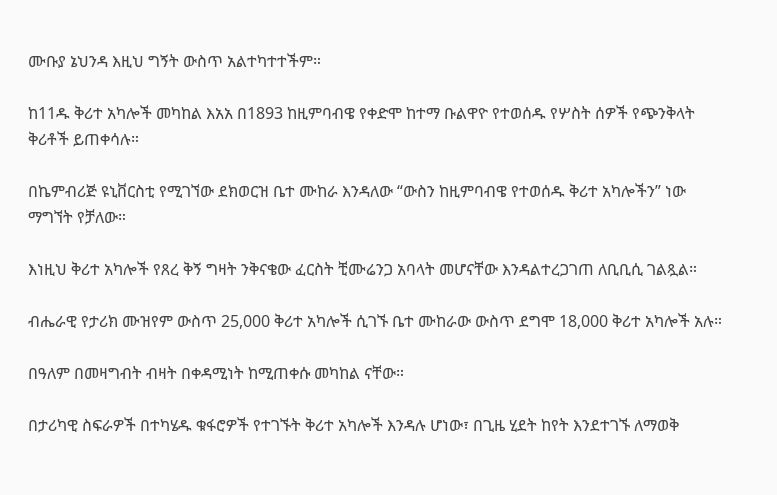ሙቡያ ኔህንዳ እዚህ ግኝት ውስጥ አልተካተተችም።

ከ11ዱ ቅሪተ አካሎች መካከል እአአ በ1893 ከዚምባብዌ የቀድሞ ከተማ ቡልዋዮ የተወሰዱ የሦስት ሰዎች የጭንቅላት ቅሪቶች ይጠቀሳሉ።

በኬምብሪጅ ዩኒቨርስቲ የሚገኘው ደክወርዝ ቤተ ሙከራ እንዳለው “ውስን ከዚምባብዌ የተወሰዱ ቅሪተ አካሎችን” ነው ማግኘት የቻለው።

እነዚህ ቅሪተ አካሎች የጸረ ቅኝ ግዛት ንቅናቄው ፈርስት ቺሙሬንጋ አባላት መሆናቸው እንዳልተረጋገጠ ለቢቢሲ ገልጿል።

ብሔራዊ የታሪክ ሙዝየም ውስጥ 25,000 ቅሪተ አካሎች ሲገኙ ቤተ ሙከራው ውስጥ ደግሞ 18,000 ቅሪተ አካሎች አሉ።

በዓለም በመዛግብት ብዛት በቀዳሚነት ከሚጠቀሱ መካከል ናቸው።

በታሪካዊ ስፍራዎች በተካሄዱ ቁፋሮዎች የተገኙት ቅሪተ አካሎች እንዳሉ ሆነው፣ በጊዜ ሂደት ከየት እንደተገኙ ለማወቅ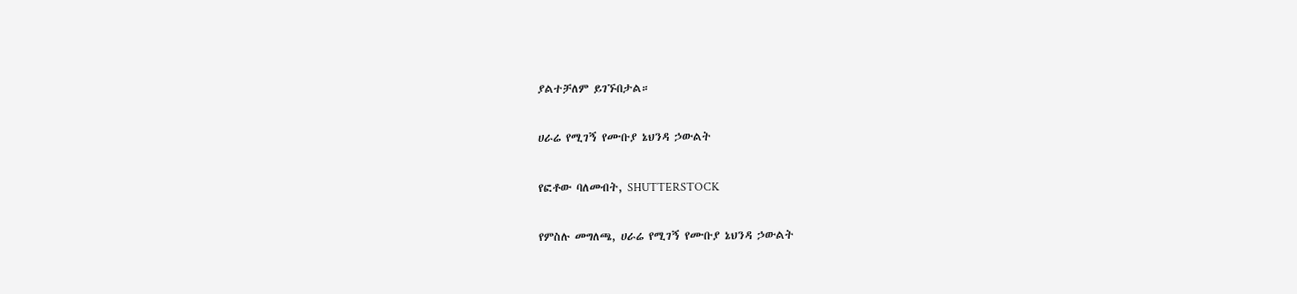ያልተቻለም ይገኙበታል።

ሀራሬ የሚገኝ የሙቡያ ኔህንዳ ኃውልት

የፎቶው ባለመብት, SHUTTERSTOCK

የምስሉ መግለጫ, ሀራሬ የሚገኝ የሙቡያ ኔህንዳ ኃውልት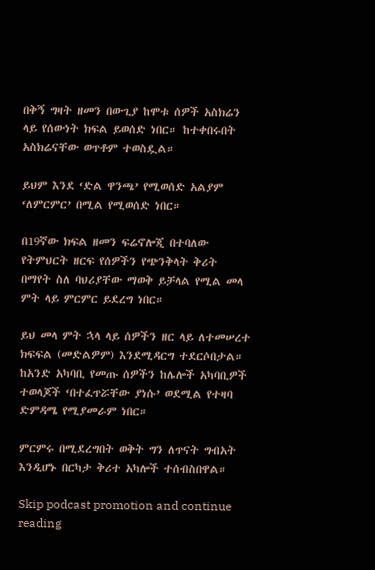በቅኝ ግዛት ዘመን በውጊያ ከሞቱ ሰዎች አስክሬን ላይ የሰውነት ክፍል ይወሰድ ነበር። ከተቀበሩበት አስክሬናቸው ወጥቶም ተወስዷል።

ይህም እንደ ‘ድል ዋንጫ’ የሚወሰድ አልያም ‘ለምርምር’ በሚል የሚወሰድ ነበር።

በ19ኛው ክፍል ዘመን ፍሬኖሎጂ በተባለው የትምህርት ዘርፍ የሰዎችን የጭንቅላት ቅሪት በማየት ስለ ባህሪያቸው ማወቅ ይቻላል የሚል መላ ምት ላይ ምርምር ይደረግ ነበር።

ይህ መላ ምት ኋላ ላይ ሰዎችን ዘር ላይ ለተመሠረተ ክፍፍል (መድልዎም) እንደሚዳርግ ተደርሶበታል። ከአንድ አካባቢ የመጡ ሰዎችን ከሌሎች አካባቢዎች ተወላጆች ‘በተፈጥሯቸው ያነሱ’ ወደሚል የተዛባ ድምዳሜ የሚያመራም ነበር።

ምርምሩ በሚደረግበት ወቅት ግን ለጥናት ግብአት እንዲሆኑ በርካታ ቅሪተ አካሎች ተሰብስበዋል።

Skip podcast promotion and continue reading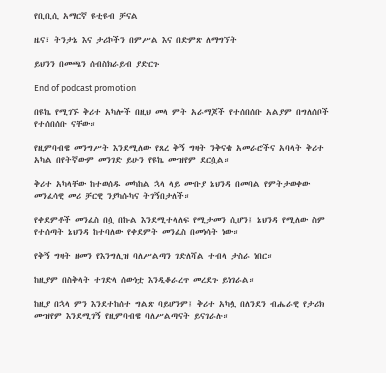የቢቢሲ አማርኛ ዩቲዩብ ቻናል

ዜና፣ ትንታኔ እና ታሪኮችን በምሥል እና በድምጽ ለማግኘት

ይህንን በመጫን ሰብስክራይብ ያድርጉ

End of podcast promotion

በዩኬ የሚገኙ ቅሪተ አካሎች በዚህ መላ ምት አራማጆች የተሰበሰቡ አልያም በግለሰቦች የተሰበሰቡ ናቸው።

የዚምባብዌ መንግሥት እንደሚለው የጸረ ቅኝ ግዛት ንቅናቄ አመራሮችና አባላት ቅሪተ አካል በየትኛውም መንገድ ይሁን የዩኬ ሙዝየም ደርሷል።

ቅሪተ አካላቸው ከተወሰዱ መካከል ኋላ ላይ ሙቡያ ኔህንዳ በመባል የምትታወቀው መንፈሳዊ መሪ ቻርዊ ንያካሱካና ትገኝበታለች።

የቀደምቶች መንፈስ በሷ በኩል እንደሚተላለፍ የሚታመን ሲሆን፤ ኔህንዳ የሚለው ስም የተሰጣት ኔህንዳ ከተባለው የቀደምት መንፈስ በመነሳት ነው።

የቅኝ ግዛት ዘመን የእንግሊዝ ባለሥልጣን ገድለሻል ተብላ ታስራ ነበር።

ከዚያም በስቅላት ተገድላ ሰውነቷ እንዲቆራረጥ መረደጉ ይነገራል።

ከዚያ በኋላ ምን እንደተከሰተ ግልጽ ባይሆንም፤ ቅሪተ አካሏ በለንደን ብሔራዊ የታሪክ ሙዝየም እንደሚገኝ የዚምባብዌ ባለሥልጣናት ይናገራሉ።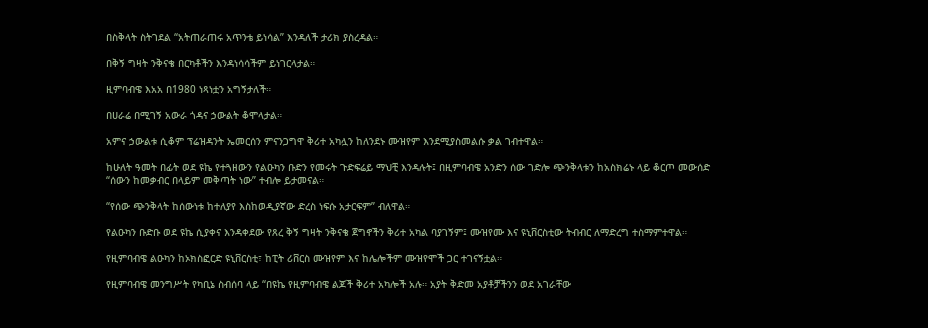በስቅላት ስትገደል “አትጠራጠሩ አጥንቴ ይነሳል” እንዳለች ታሪክ ያስረዳል።

በቅኝ ግዛት ንቅናቄ በርካቶችን እንዳነሳሳችም ይነገርላታል።

ዚምባብዌ እአአ በ1980 ነጻነቷን አግኝታለች።

በሀራሬ በሚገኝ አውራ ጎዳና ኃውልት ቆሞላታል።

አምና ኃውልቱ ሲቆም ፕሬዝዳንት ኤመርሰን ምናንጋግዋ ቅሪተ አካሏን ከለንደኑ ሙዝየም እንደሚያስመልሱ ቃል ገብተዋል።

ከሁለት ዓመት በፊት ወደ ዩኬ የተጓዘውን የልዑካን ቡድን የመሩት ጉድፍሬይ ማህቺ እንዳሉት፤ በዚምባብዌ አንድን ሰው ገድሎ ጭንቅላቱን ከአስክሬኑ ላይ ቆርጦ መውሰድ “ሰውን ከመቃብር በላይም መቅጣት ነው” ተብሎ ይታመናል።

“የሰው ጭንቅላት ከሰውነቱ ከተለያየ እስከወዲያኛው ድረስ ነፍሱ አታርፍም” ብለዋል።

የልዑካን ቡድቡ ወደ ዩኬ ሲያቀና እንዳቀደው የጸረ ቅኝ ግዛት ንቅናቄ ጀግኖችን ቅሪተ አካል ባያገኝም፤ ሙዝየሙ እና ዩኒቨርስቲው ትብብር ለማድረግ ተስማምተዋል።

የዚምባብዌ ልዑካን ከኦክስፎርድ ዩኒቨርስቲ፣ ከፒት ሪቨርስ ሙዝየም እና ከሌሎችም ሙዝየሞች ጋር ተገናኝቷል።

የዚምባብዌ መንግሥት የካቢኔ ስብሰባ ላይ “በዩኬ የዚምባብዌ ልጆች ቅሪተ አካሎች አሉ። አያት ቅድመ አያቶቻችንን ወደ አገራቸው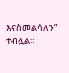እናስመልሳለን” ተብሏል።